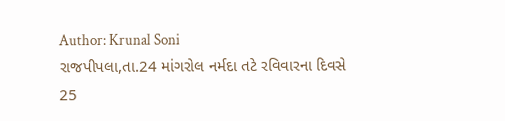Author: Krunal Soni
રાજપીપલા,તા.24 માંગરોલ નર્મદા તટે રવિવારના દિવસે 25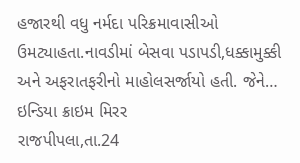હજારથી વધુ નર્મદા પરિક્રમાવાસીઓ ઉમટ્યાહતા.નાવડીમાં બેસવા પડાપડી,ધક્કામુક્કી અને અફરાતફરીનો માહોલસર્જાયો હતી. જેને…
ઇન્ડિયા ક્રાઇમ મિરર
રાજપીપલા,તા.24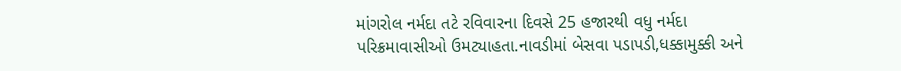માંગરોલ નર્મદા તટે રવિવારના દિવસે 25 હજારથી વધુ નર્મદા પરિક્રમાવાસીઓ ઉમટ્યાહતા.નાવડીમાં બેસવા પડાપડી,ધક્કામુક્કી અને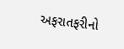અફરાતફરીનો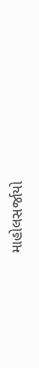માહોલસર્જાયો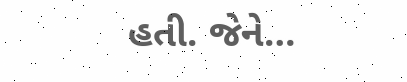હતી. જેને…